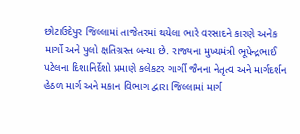છોટાઉદેપુર જિલ્લામાં તાજેતરમાં થયેલા ભારે વરસાદને કારણે અનેક માર્ગો અને પુલો ક્ષતિગ્રસ્ત બન્યા છે. રાજ્યના મુખ્યમંત્રી ભૂપેન્દ્રભાઈ પટેલના દિશાનિર્દેશો પ્રમાણે કલેકટર ગાર્ગી જૈનના નેતૃત્વ અને માર્ગદર્શન હેઠળ માર્ગ અને મકાન વિભાગ દ્વારા જિલ્લામાં માર્ગ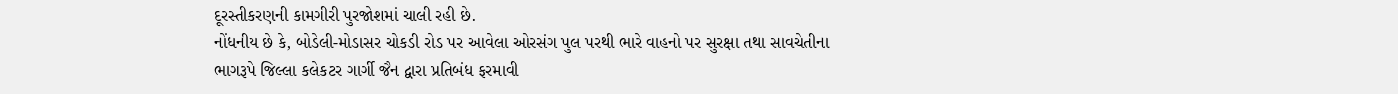દૂરસ્તીકરણની કામગીરી પુરજોશમાં ચાલી રહી છે.
નોંધનીય છે કે, બોડેલી-મોડાસર ચોકડી રોડ પર આવેલા ઓરસંગ પુલ પરથી ભારે વાહનો પર સુરક્ષા તથા સાવચેતીના ભાગરૂપે જિલ્લા કલેકટર ગાર્ગી જૈન દ્વારા પ્રતિબંધ ફરમાવી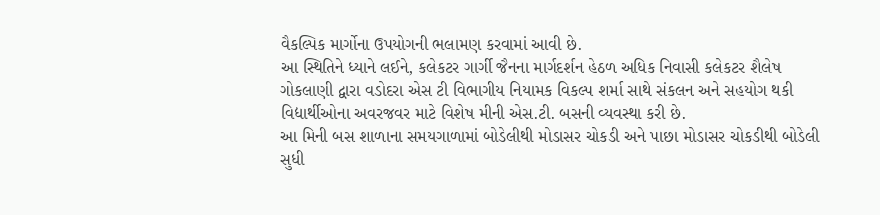વૈકલ્પિક માર્ગોના ઉપયોગની ભલામણ કરવામાં આવી છે.
આ સ્થિતિને ધ્યાને લઈને, કલેકટર ગાર્ગી જૈનના માર્ગદર્શન હેઠળ અધિક નિવાસી કલેકટર શૈલેષ ગોકલાણી દ્વારા વડોદરા એસ ટી વિભાગીય નિયામક વિકલ્પ શર્મા સાથે સંકલન અને સહયોગ થકી વિદ્યાર્થીઓના અવરજવર માટે વિશેષ મીની એસ.ટી. બસની વ્યવસ્થા કરી છે.
આ મિની બસ શાળાના સમયગાળામાં બોડેલીથી મોડાસર ચોકડી અને પાછા મોડાસર ચોકડીથી બોડેલી સુધી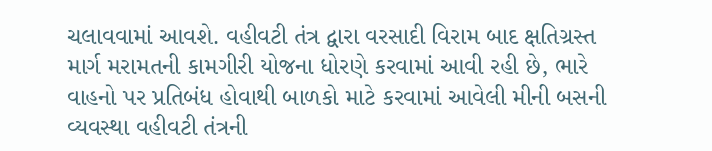ચલાવવામાં આવશે. વહીવટી તંત્ર દ્વારા વરસાદી વિરામ બાદ ક્ષતિગ્રસ્ત માર્ગ મરામતની કામગીરી યોજના ધોરણે કરવામાં આવી રહી છે, ભારે વાહનો પર પ્રતિબંધ હોવાથી બાળકો માટે કરવામાં આવેલી મીની બસની વ્યવસ્થા વહીવટી તંત્રની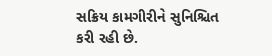સક્રિય કામગીરીને સુનિશ્ચિત કરી રહી છે.